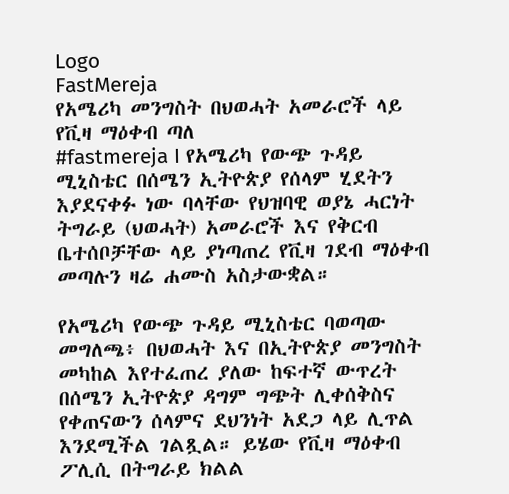Logo
FastMereja
የአሜሪካ መንግስት በህወሓት አመራሮች ላይ የቪዛ ማዕቀብ ጣለ
#fastmereja I የአሜሪካ የውጭ ጉዳይ ሚኒስቴር በሰሜን ኢትዮጵያ የሰላም ሂደትን እያደናቀፉ ነው ባላቸው የህዝባዊ ወያኔ ሓርነት ትግራይ (ህወሓት) አመራሮች እና የቅርብ ቤተሰቦቻቸው ላይ ያነጣጠረ የቪዛ ገደብ ማዕቀብ መጣሉን ዛሬ ሐሙስ አስታውቋል።

የአሜሪካ የውጭ ጉዳይ ሚኒስቴር ባወጣው መግለጫ፥ በህወሓት እና በኢትዮጵያ መንግስት መካከል እየተፈጠረ ያለው ከፍተኛ ውጥረት በሰሜን ኢትዮጵያ ዳግም ግጭት ሊቀሰቅስና የቀጠናውን ሰላምና ደህንነት አደጋ ላይ ሊጥል እንደሚችል ገልጿል። ይሄው የቪዛ ማዕቀብ ፖሊሲ በትግራይ ክልል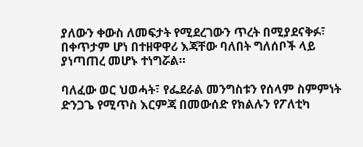ያለውን ቀውስ ለመፍታት የሚደረገውን ጥረት በሚያደናቅፉ፣ በቀጥታም ሆነ በተዘዋዋሪ እጃቸው ባለበት ግለሰቦች ላይ ያነጣጠረ መሆኑ ተነግሯል።

ባለፈው ወር ህወሓት፣ የፌደራል መንግስቱን የሰላም ስምምነት ድንጋጌ የሚጥስ እርምጃ በመውሰድ የክልሉን የፖለቲካ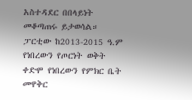አስተዳደር በበላይነት መቆጣጠሩ ይታወሳል። ፓርቲው ከ2013-2015 ዓ.ም የነበረውን የጦርነት ወቅት ቀድሞ የነበረውን የምክር ቤት መዋቅር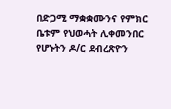በድጋሚ ማቋቋሙንና የምክር ቤቱም የህወሓት ሊቀመንበር የሆኑትን ዶ/ር ደብረጽዮን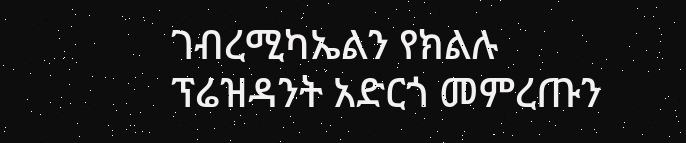ገብረሚካኤልን የክልሉ ፕሬዝዳንት አድርጎ መምረጡን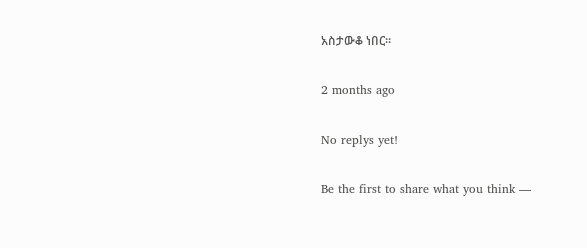አስታውቆ ነበር።

2 months ago

No replys yet!

Be the first to share what you think —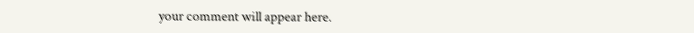your comment will appear here.